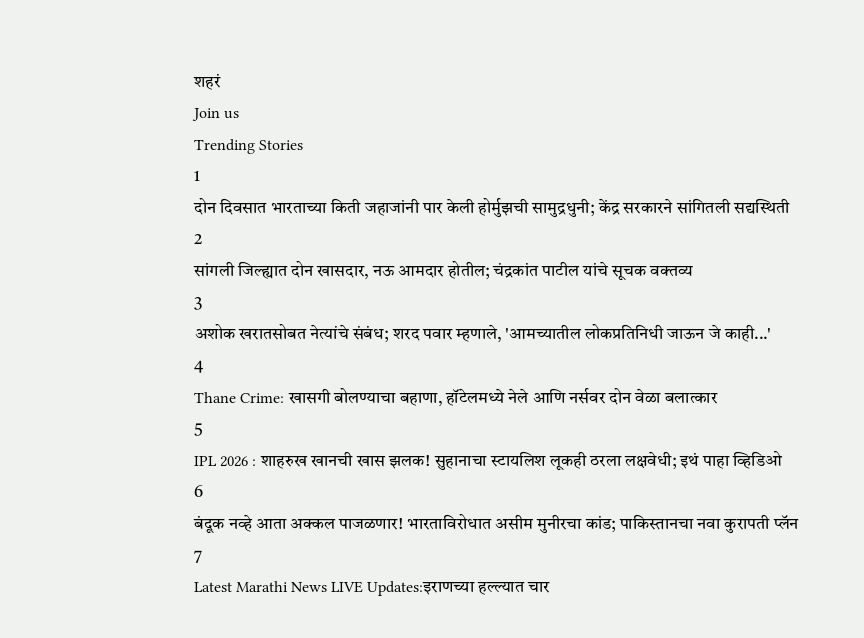शहरं
Join us
Trending Stories
1
दोन दिवसात भारताच्या किती जहाजांनी पार केली होर्मुझची सामुद्रधुनी; केंद्र सरकारने सांगितली सद्यस्थिती
2
सांगली जिल्ह्यात दोन खासदार, नऊ आमदार होतील; चंद्रकांत पाटील यांचे सूचक वक्तव्य
3
अशोक खरातसोबत नेत्यांचे संबंध; शरद पवार म्हणाले, 'आमच्यातील लोकप्रतिनिधी जाऊन जे काही...'
4
Thane Crime: खासगी बोलण्याचा बहाणा, हॉटेलमध्ये नेले आणि नर्सवर दोन वेळा बलात्कार
5
IPL 2026 : शाहरुख खानची खास झलक! सुहानाचा स्टायलिश लूकही ठरला लक्षवेधी; इथं पाहा व्हिडिओ
6
बंदूक नव्हे आता अक्कल पाजळणार! भारताविरोधात असीम मुनीरचा कांड; पाकिस्तानचा नवा कुरापती प्लॅन
7
Latest Marathi News LIVE Updates:इराणच्या हल्ल्यात चार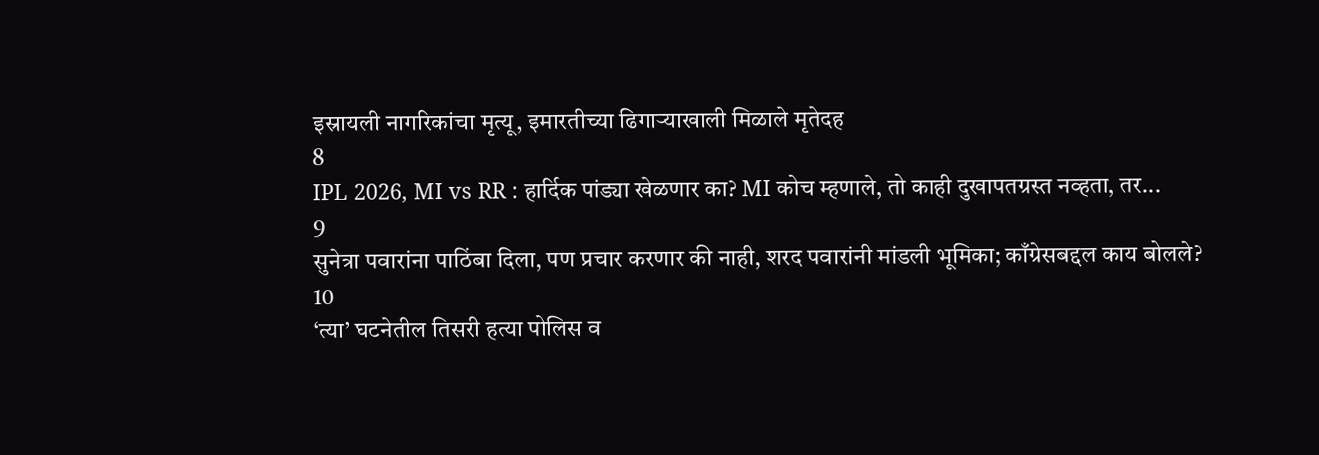इस्रायली नागरिकांचा मृत्यू, इमारतीच्या ढिगाऱ्याखाली मिळाले मृतेदह
8
IPL 2026, MI vs RR : हार्दिक पांड्या खेळणार का? MI कोच म्हणाले, तो काही दुखापतग्रस्त नव्हता, तर...
9
सुनेत्रा पवारांना पाठिंबा दिला, पण प्रचार करणार की नाही, शरद पवारांनी मांडली भूमिका; काँग्रेसबद्दल काय बोलले?
10
‘त्या’ घटनेतील तिसरी हत्या पोलिस व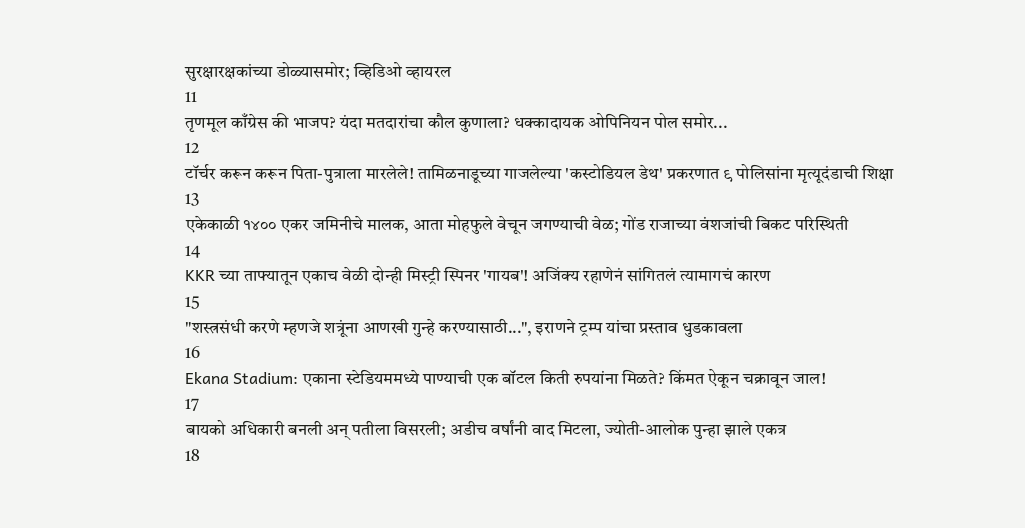सुरक्षारक्षकांच्या डोळ्यासमोर; व्हिडिओ व्हायरल
11
तृणमूल काँग्रेस की भाजप? यंदा मतदारांचा कौल कुणाला? धक्कादायक ओपिनियन पोल समोर...
12
टॉर्चर करून करून पिता-पुत्राला मारलेले! तामिळनाडूच्या गाजलेल्या 'कस्टोडियल डेथ' प्रकरणात ९ पोलिसांना मृत्यूदंडाची शिक्षा
13
एकेकाळी १४०० एकर जमिनीचे मालक, आता मोहफुले वेचून जगण्याची वेळ; गोंड राजाच्या वंशजांची बिकट परिस्थिती
14
KKR च्या ताफ्यातून एकाच वेळी दोन्ही मिस्ट्री स्पिनर 'गायब'! अजिंक्य रहाणेनं सांगितलं त्यामागचं कारण
15
"शस्त्रसंधी करणे म्हणजे शत्रूंना आणखी गुन्हे करण्यासाठी...", इराणने ट्रम्प यांचा प्रस्ताव धुडकावला
16
Ekana Stadium: एकाना स्टेडियममध्ये पाण्याची एक बॉटल किती रुपयांना मिळते? किंमत ऐकून चक्रावून जाल!
17
बायको अधिकारी बनली अन् पतीला विसरली; अडीच वर्षांनी वाद मिटला, ज्योती-आलोक पुन्हा झाले एकत्र
18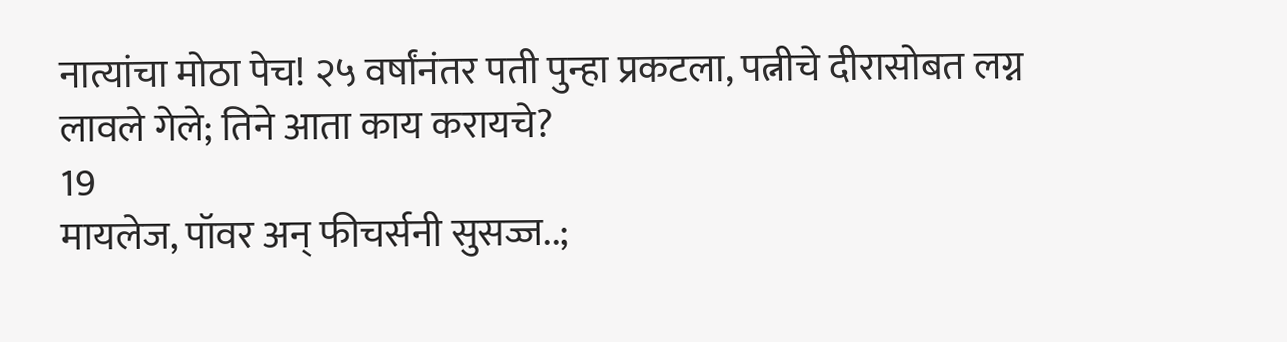नात्यांचा मोठा पेच! २५ वर्षांनंतर पती पुन्हा प्रकटला, पत्नीचे दीरासोबत लग्न लावले गेले; तिने आता काय करायचे?
19
मायलेज, पॉवर अन् फीचर्सनी सुसज्ज..;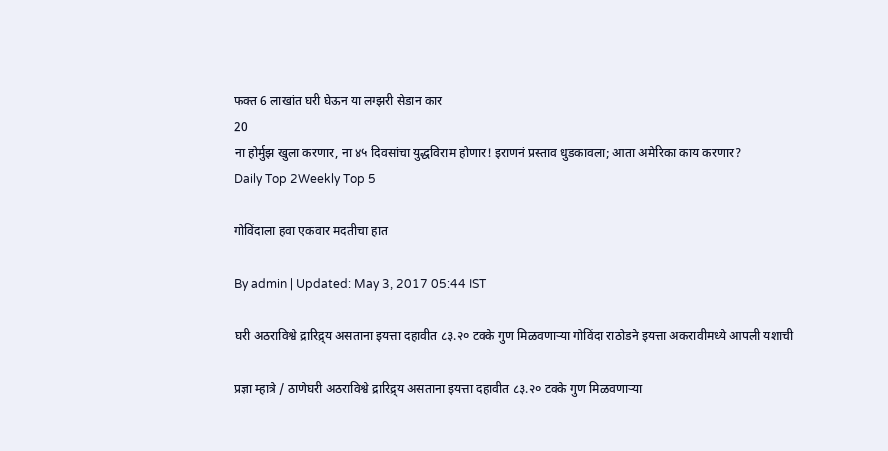फक्त 6 लाखांत घरी घेऊन या लग्झरी सेडान कार
20
ना होर्मुझ खुला करणार, ना ४५ दिवसांचा युद्धविराम होणार! इराणनं प्रस्ताव धुडकावला; आता अमेरिका काय करणार?
Daily Top 2Weekly Top 5

गोविंदाला हवा एकवार मदतीचा हात

By admin | Updated: May 3, 2017 05:44 IST

घरी अठराविश्वे द्रारिद्र्य असताना इयत्ता दहावीत ८३.२० टक्के गुण मिळवणाऱ्या गोविंदा राठोडने इयत्ता अकरावीमध्ये आपली यशाची

प्रज्ञा म्हात्रे / ठाणेघरी अठराविश्वे द्रारिद्र्य असताना इयत्ता दहावीत ८३.२० टक्के गुण मिळवणाऱ्या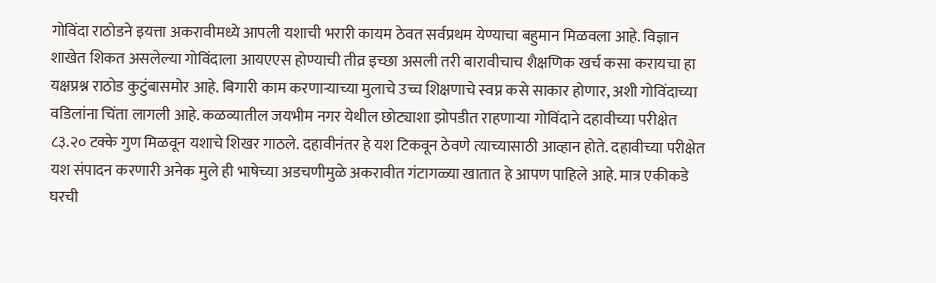गोविंदा राठोडने इयत्ता अकरावीमध्ये आपली यशाची भरारी कायम ठेवत सर्वप्रथम येण्याचा बहुमान मिळवला आहे. विज्ञान शाखेत शिकत असलेल्या गोविंदाला आयएएस होण्याची तीव्र इच्छा असली तरी बारावीचाच शैक्षणिक खर्च कसा करायचा हा यक्षप्रश्न राठोड कुटुंबासमोर आहे. बिगारी काम करणाऱ्याच्या मुलाचे उच्च शिक्षणाचे स्वप्न कसे साकार होणार, अशी गोविंदाच्या वडिलांना चिंता लागली आहे. कळव्यातील जयभीम नगर येथील छोट्याशा झोपडीत राहणाऱ्या गोविंदाने दहावीच्या परीक्षेत ८३.२० टक्के गुण मिळवून यशाचे शिखर गाठले. दहावीनंतर हे यश टिकवून ठेवणे त्याच्यासाठी आव्हान होते. दहावीच्या परीक्षेत यश संपादन करणारी अनेक मुले ही भाषेच्या अडचणीमुळे अकरावीत गंटागळ्या खातात हे आपण पाहिले आहे. मात्र एकीकडे घरची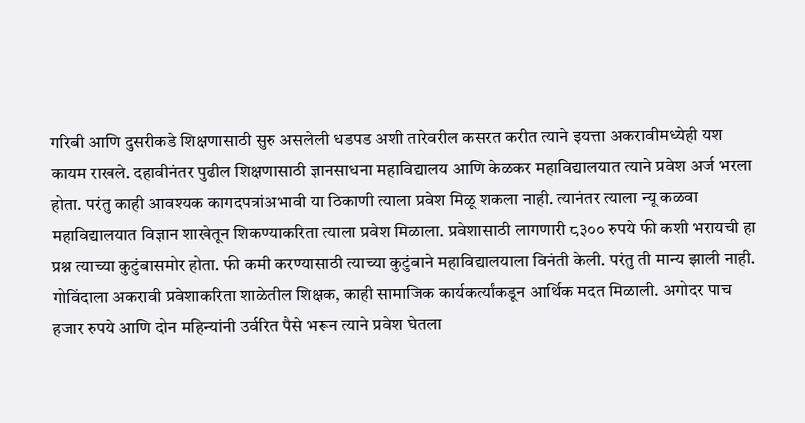गरिबी आणि दुसरीकडे शिक्षणासाठी सुरु असलेली धडपड अशी तारेवरील कसरत करीत त्याने इयत्ता अकरावीमध्येही यश कायम राखले. दहावीनंतर पुढील शिक्षणासाठी ज्ञानसाधना महाविद्यालय आणि केळकर महाविद्यालयात त्याने प्रवेश अर्ज भरला होता. परंतु काही आवश्यक कागदपत्रांअभावी या ठिकाणी त्याला प्रवेश मिळू शकला नाही. त्यानंतर त्याला न्यू कळवा महाविद्यालयात विज्ञान शाखेतून शिकण्याकरिता त्याला प्रवेश मिळाला. प्रवेशासाठी लागणारी ८३०० रुपये फी कशी भरायची हा प्रश्न त्याच्या कुटुंबासमोर होता. फी कमी करण्यासाठी त्याच्या कुटुंबाने महाविद्यालयाला विनंती केली. परंतु ती मान्य झाली नाही. गोविंदाला अकरावी प्रवेशाकरिता शाळेतील शिक्षक, काही सामाजिक कार्यकर्त्यांकडून आर्थिक मदत मिळाली. अगोदर पाच हजार रुपये आणि दोन महिन्यांनी उर्वरित पैसे भरून त्याने प्रवेश घेतला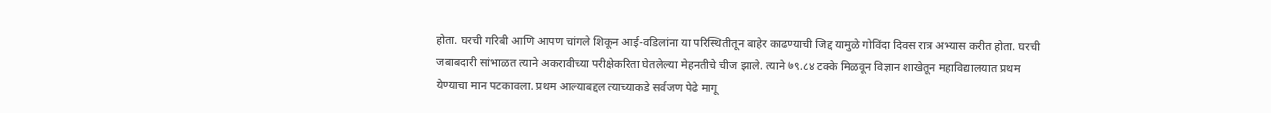होता. घरची गरिबी आणि आपण चांगले शिकून आई-वडिलांना या परिस्थितीतून बाहेर काढण्याची जिद्द यामुळे गोविंदा दिवस रात्र अभ्यास करीत होता. घरची जबाबदारी सांभाळत त्याने अकरावीच्या परीक्षेकरिता घेतलेल्या मेहनतीचे चीज झाले. त्याने ७९.८४ टक्के मिळवून विज्ञान शाखेतून महाविद्यालयात प्रथम येण्याचा मान पटकावला. प्रथम आल्याबद्दल त्याच्याकडे सर्वजण पेढे मागू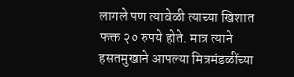लागले पण त्यावेळी त्याच्या खिशात फक्त २० रुपये होते. मात्र त्याने हसतमुखाने आपल्या मित्रमंडळींच्या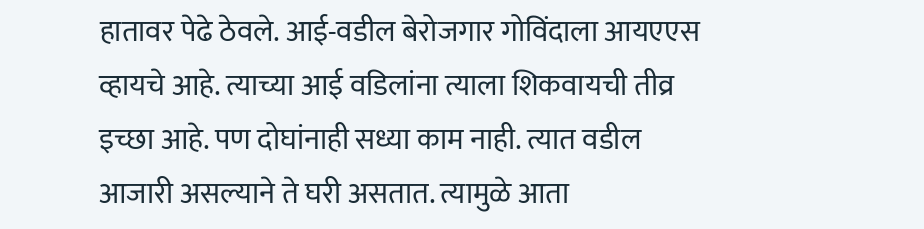हातावर पेढे ठेवले. आई-वडील बेरोजगार गोविंदाला आयएएस व्हायचे आहे. त्याच्या आई वडिलांना त्याला शिकवायची तीव्र इच्छा आहे. पण दोघांनाही सध्या काम नाही. त्यात वडील आजारी असल्याने ते घरी असतात. त्यामुळे आता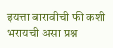इयत्ता बारावीची फी कशी भरायची असा प्रश्न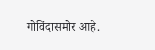गोविंदासमोर आहे.